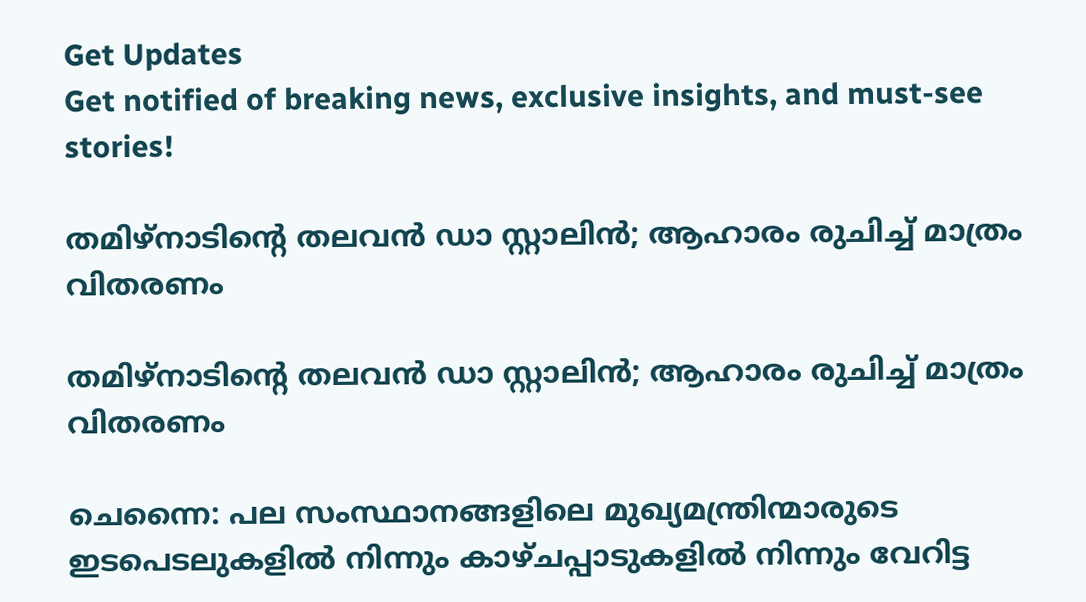Get Updates
Get notified of breaking news, exclusive insights, and must-see stories!

തമിഴ്നാടിന്റെ തലവൻ ഡാ സ്റ്റാലിൻ; ആഹാരം രുചിച്ച് മാത്രം വിതരണം

തമിഴ്നാടിന്റെ തലവൻ ഡാ സ്റ്റാലിൻ; ആഹാരം രുചിച്ച് മാത്രം വിതരണം

ചെന്നൈ: പല സംസ്ഥാനങ്ങളിലെ മുഖ്യമന്ത്രിന്മാരുടെ ഇടപെടലുകളിൽ നിന്നും കാഴ്ചപ്പാടുകളിൽ നിന്നും വേറിട്ട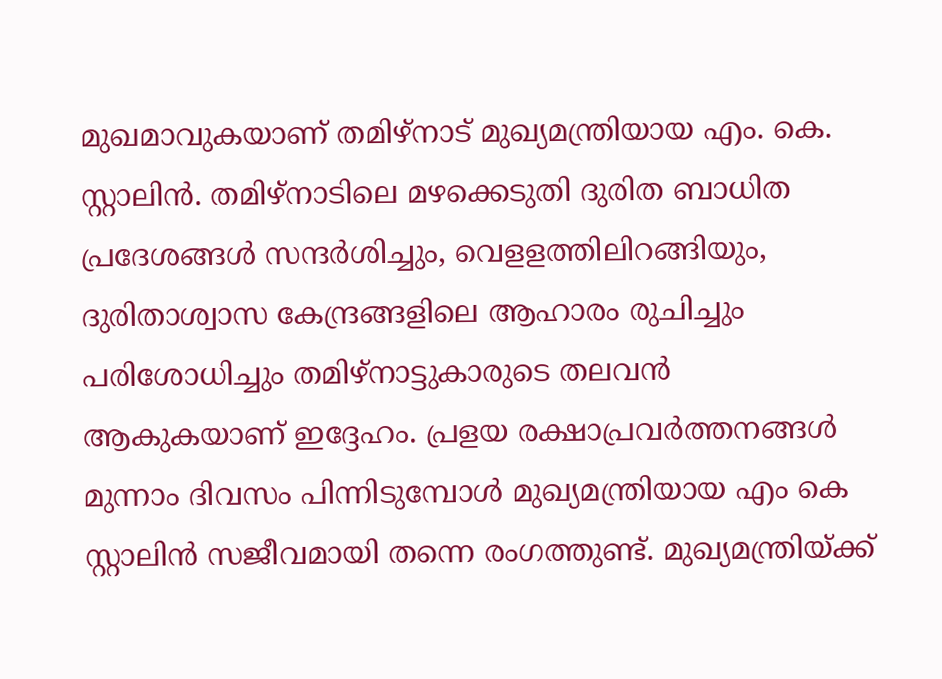മുഖമാവുകയാണ് തമിഴ്നാട് മുഖ്യമന്ത്രിയായ എം. കെ. സ്റ്റാലിൻ. തമിഴ്നാടിലെ മഴക്കെടുതി ദുരിത ബാധിത പ്രദേശങ്ങൾ സന്ദർശിച്ചും, വെളളത്തിലിറങ്ങിയും, ദുരിതാശ്വാസ കേന്ദ്രങ്ങളിലെ ആഹാരം രുചിച്ചും പരിശോധിച്ചും തമിഴ്നാട്ടുകാരുടെ തലവൻ ആകുകയാണ് ഇദ്ദേഹം. പ്രളയ രക്ഷാപ്രവർത്തനങ്ങൾ മുന്നാം ദിവസം പിന്നിടുമ്പോൾ മുഖ്യമന്ത്രിയായ എം കെ സ്റ്റാലിൻ സജീവമായി തന്നെ രംഗത്തുണ്ട്. മുഖ്യമന്ത്രിയ്ക്ക്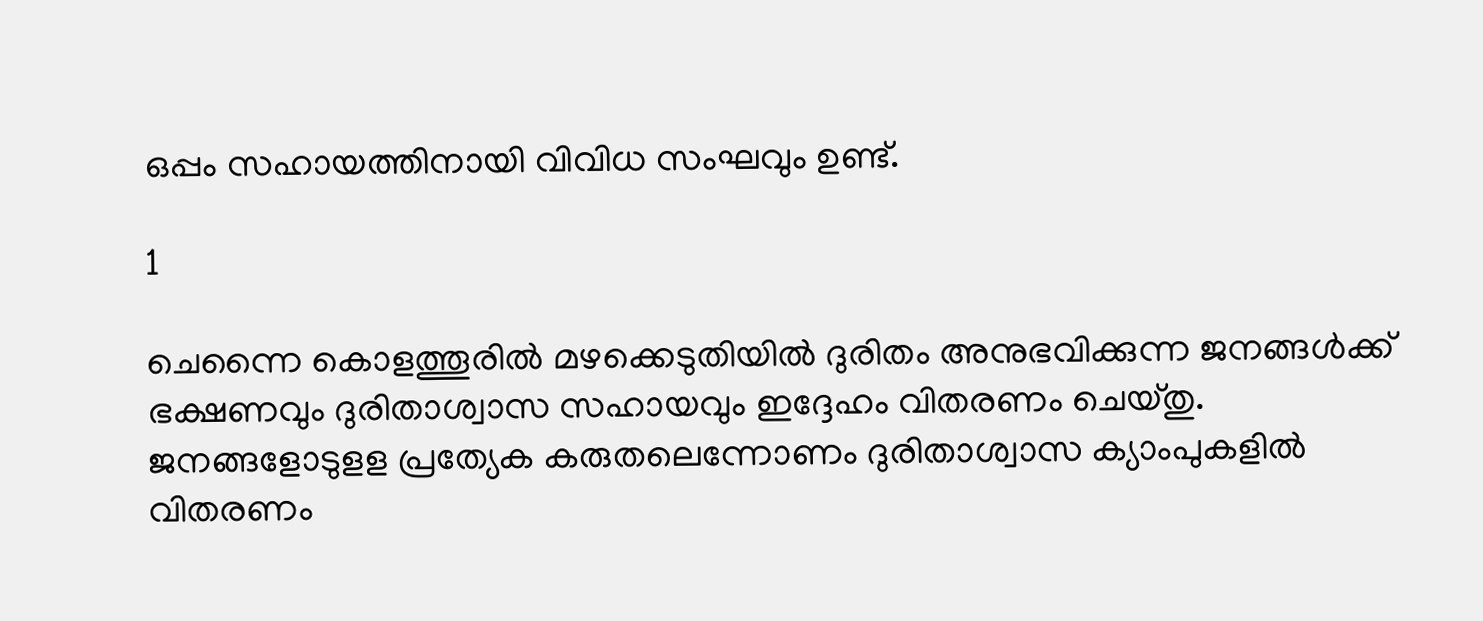ഒപ്പം സഹായത്തിനായി വിവിധ സംഘവും ഉണ്ട്.

1

ചെന്നൈ കൊളത്തൂരിൽ മഴക്കെടുതിയിൽ ദുരിതം അനുഭവിക്കുന്ന ജനങ്ങൾക്ക് ഭക്ഷണവും ദുരിതാശ്വാസ സഹായവും ഇദ്ദേഹം വിതരണം ചെയ്തു. ജനങ്ങളോടുളള പ്രത്യേക കരുതലെന്നോണം ദുരിതാശ്വാസ ക്യാംപുകളിൽ വിതരണം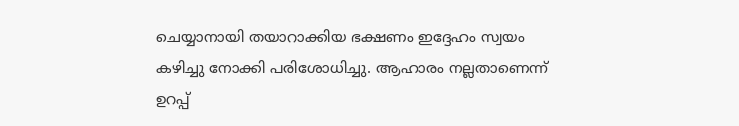ചെയ്യാനായി തയാറാക്കിയ ഭക്ഷണം ഇദ്ദേഹം സ്വയം കഴിച്ചു നോക്കി പരിശോധിച്ചു. ആഹാരം നല്ലതാണെന്ന് ഉറപ്പ്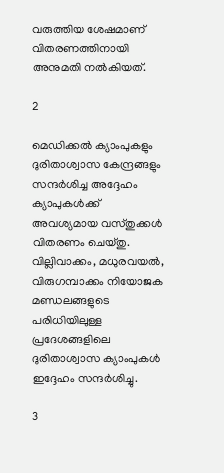വരുത്തിയ ശേഷമാണ് വിതരണത്തിനായി അനുമതി നൽകിയത്.

2

മെഡിക്കൽ ക്യാംപുകളും ദുരിതാശ്വാസ കേന്ദ്രങ്ങളും സന്ദർശിച്ച അദ്ദേഹം ക്യാപുകൾക്ക് അവശ്യമായ വസ്തുക്കൾ വിതരണം ചെയ്തു. വില്ലിവാക്കം, മധുരവയൽ, വിരുഗമ്പാക്കം നിയോജക മണ്ഡലങ്ങളുടെ പരിധിയിലുള്ള പ്രദേശങ്ങളിലെ ദുരിതാശ്വാസ ക്യാംപുകൾ ഇദ്ദേഹം സന്ദർശിച്ചു.

3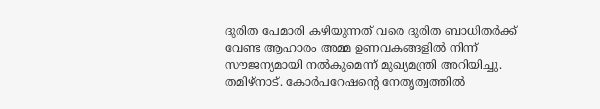ദുരിത പേമാരി കഴിയുന്നത് വരെ ദുരിത ബാധിതർക്ക് വേണ്ട ആഹാരം അമ്മ ഉണവകങ്ങളിൽ നിന്ന് സൗജന്യമായി നൽകുമെന്ന് മുഖ്യമന്ത്രി അറിയിച്ചു. തമിഴ്നാട്. കോർപറേഷന്റെ നേതൃത്വത്തിൽ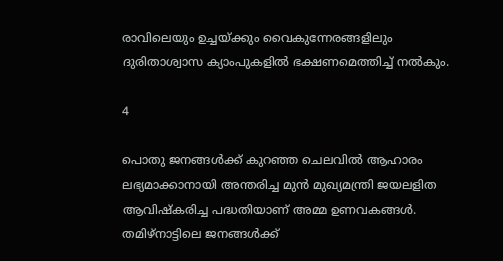രാവിലെയും ഉച്ചയ്ക്കും വൈകുന്നേരങ്ങളിലും ദുരിതാശ്വാസ ക്യാംപുകളിൽ ഭക്ഷണമെത്തിച്ച് നൽകും.

4

പൊതു ജനങ്ങൾക്ക് കുറഞ്ഞ ചെലവിൽ ആഹാരം ലഭ്യമാക്കാനായി അന്തരിച്ച മുൻ മുഖ്യമന്ത്രി ജയലളിത ആവിഷ്കരിച്ച പദ്ധതിയാണ് അമ്മ ഉണവകങ്ങൾ. തമിഴ്നാട്ടിലെ ജനങ്ങൾക്ക്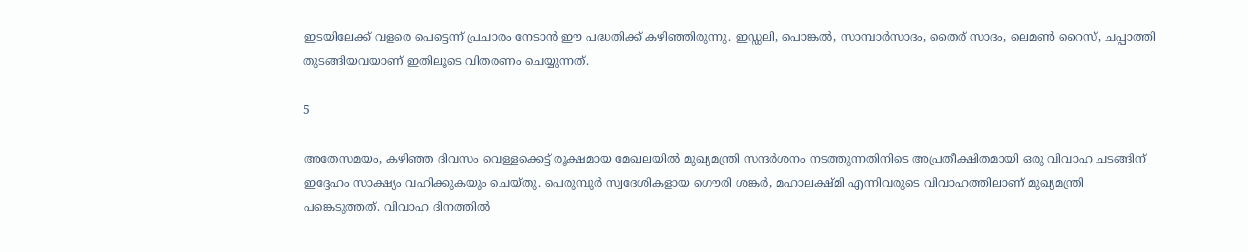ഇടയിലേക്ക് വളരെ പെട്ടെന്ന് പ്രചാരം നേടാൻ ഈ പദ്ധതിക്ക് കഴിഞ്ഞിരുന്നു. ഇഡ്ഡലി, പൊങ്കൽ, സാമ്പാർസാദം, തൈര് സാദം, ലെമൺ റൈസ്, ചപ്പാത്തി തുടങ്ങിയവയാണ് ഇതിലൂടെ വിതരണം ചെയ്യുന്നത്.

5

അതേസമയം, കഴിഞ്ഞ ദിവസം വെള്ളക്കെട്ട് രൂക്ഷമായ മേഖലയിൽ മുഖ്യമന്ത്രി സന്ദർശനം നടത്തുന്നതിനിടെ അപ്രതീക്ഷിതമായി ഒരു വിവാഹ ചടങ്ങിന് ഇദ്ദേഹം സാക്ഷ്യം വഹിക്കുകയും ചെയ്തു. പെരുമ്പുർ സ്വദേശികളായ ഗൌരി ശങ്കർ, മഹാലക്ഷ്മി എന്നിവരുടെ വിവാഹത്തിലാണ് മുഖ്യമന്ത്രി പങ്കെടുത്തത്. വിവാഹ ദിനത്തിൽ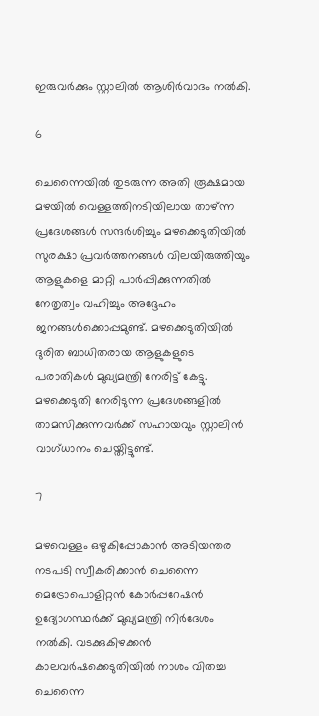ഇരുവർക്കും സ്റ്റാലിൽ ആശിർവാദം നൽകി.

6

ചെന്നൈയിൽ തുടരുന്ന അതി രൂക്ഷമായ മഴയിൽ വെള്ളത്തിനടിയിലായ താഴ്ന്ന പ്രദേശങ്ങൾ സന്ദർശിച്ചും മഴക്കെടുതിയിൽ സുരക്ഷാ പ്രവർത്തനങ്ങൾ വിലയിരുത്തിയും ആളുകളെ മാറ്റി പാർപ്പിക്കുന്നതിൽ നേതൃത്വം വഹിച്ചും അദ്ദേഹം ജനങ്ങൾക്കൊപ്പമുണ്ട്. മഴക്കെടുതിയിൽ ദുരിത ബാധിതരായ ആളുകളുടെ പരാതികൾ മുഖ്യമന്ത്രി നേരിട്ട് കേട്ടു. മഴക്കെടുതി നേരിടുന്ന പ്രദേശങ്ങളിൽ താമസിക്കുന്നവർക്ക് സഹായവും സ്റ്റാലിൻ വാഗ്ധാനം ചെയ്തിട്ടുണ്ട്.

7

മഴവെള്ളം ഒഴുകിപ്പോകാൻ അടിയന്തര നടപടി സ്വീകരിക്കാൻ ചെന്നൈ മെട്രോപൊളിറ്റൻ കോർപ്പറേഷൻ ഉദ്യോഗസ്ഥർക്ക് മുഖ്യമന്ത്രി നിർദേശം നൽകി. വടക്കുകിഴക്കൻ കാലവർഷക്കെടുതിയിൽ നാശം വിതച്ച ചെന്നൈ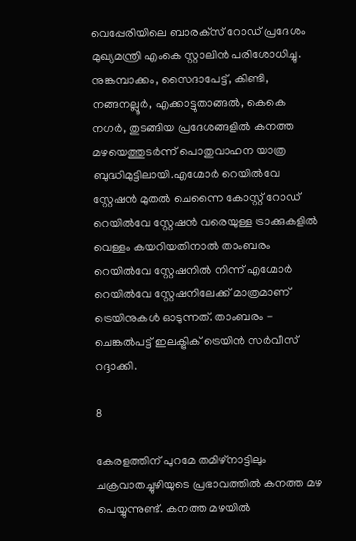വെപ്പേരിയിലെ ബാരക്‌സ് റോഡ് പ്രദേശം മുഖ്യമന്ത്രി എംകെ സ്റ്റാലിൻ പരിശോധിച്ചു. നുങ്കമ്പാക്കം, സൈദാപേട്ട്, കിണ്ടി, നങ്ങനല്ലൂർ, എക്കാട്ടുതാങ്ങൽ, കെകെ നഗർ, തുടങ്ങിയ പ്രദേശങ്ങളിൽ കനത്ത മഴയെത്തുടർന്ന് പൊതുവാഹന യാത്ര ബുദ്ധിമുട്ടിലായി.എഗ്മോർ റെയിൽവേ സ്റ്റേഷൻ മുതൽ ചെന്നൈ കോസ്റ്റ് റോഡ് റെയിൽവേ സ്റ്റേഷൻ വരെയുള്ള ട്രാക്കുകളിൽ വെള്ളം കയറിയതിനാൽ താംബരം റെയിൽവേ സ്റ്റേഷനിൽ നിന്ന് എഗ്മോർ റെയിൽവേ സ്റ്റേഷനിലേക്ക് മാത്രമാണ് ട്രെയിനുകൾ ഓടുന്നത്. താംബരം - ചെങ്കൽപട്ട് ഇലക്ട്രിക് ട്രെയിൻ സർവീസ് റദ്ദാക്കി.

8

കേരളത്തിന് പുറമേ തമിഴ്നാട്ടിലും ചക്രവാതച്ചുഴിയുടെ പ്രഭാവത്തിൽ കനത്ത മഴ പെയ്യുന്നുണ്ട്. കനത്ത മഴയിൽ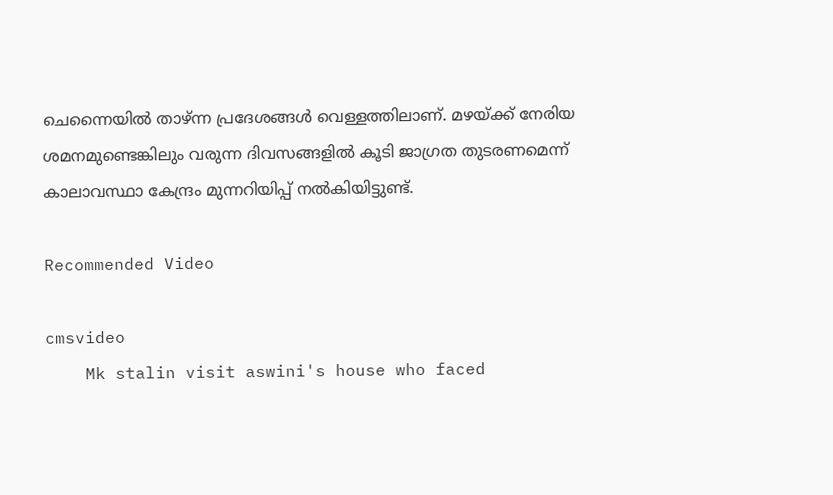ചെന്നൈയിൽ താഴ്ന്ന പ്രദേശങ്ങൾ വെള്ളത്തിലാണ്. മഴയ്ക്ക് നേരിയ ശമനമുണ്ടെങ്കിലും വരുന്ന ദിവസങ്ങളിൽ കൂടി ജാഗ്രത തുടരണമെന്ന് കാലാവസ്ഥാ കേന്ദ്രം മുന്നറിയിപ്പ് നല്‍കിയിട്ടുണ്ട്.

Recommended Video

cmsvideo
    Mk stalin visit aswini's house who faced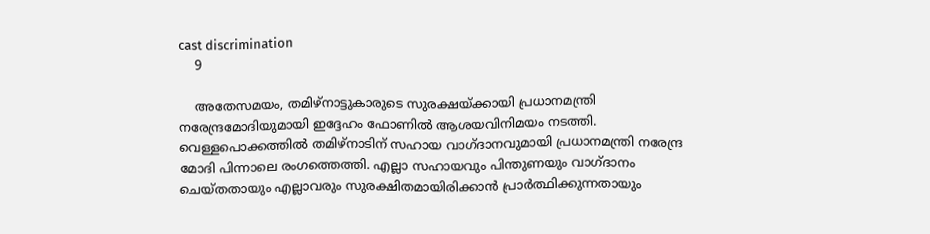cast discrimination
    9

    അതേസമയം, തമിഴ്നാട്ടുകാരുടെ സുരക്ഷയ്ക്കായി പ്രധാനമന്ത്രി നരേന്ദ്രമോദിയുമായി ഇദ്ദേഹം ഫോണിൽ ആശയവിനിമയം നടത്തി. വെള്ളപൊക്കത്തിൽ തമിഴ്‌നാടിന് സഹായ വാഗ്ദാനവുമായി പ്രധാനമന്ത്രി നരേന്ദ്ര മോദി പിന്നാലെ രംഗത്തെത്തി. എല്ലാ സഹായവും പിന്തുണയും വാഗ്ദാനം ചെയ്തതായും എല്ലാവരും സുരക്ഷിതമായിരിക്കാന്‍ പ്രാര്‍ത്ഥിക്കുന്നതായും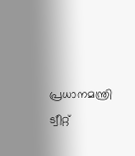പ്രധാനമന്ത്രി ട്വീറ്റ്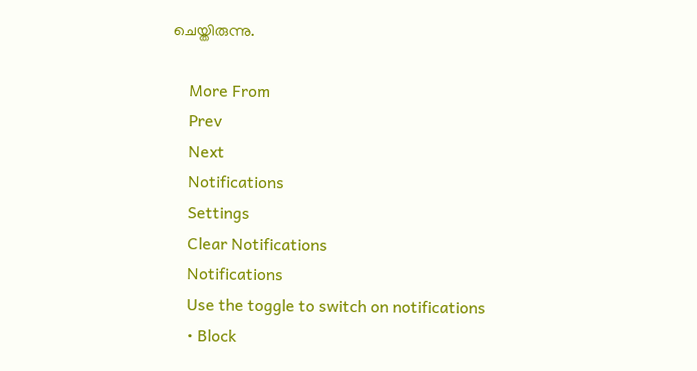ചെയ്തിരുന്നു.

    More From
    Prev
    Next
    Notifications
    Settings
    Clear Notifications
    Notifications
    Use the toggle to switch on notifications
    • Block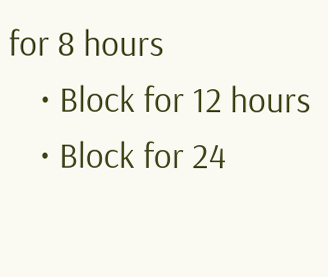for 8 hours
    • Block for 12 hours
    • Block for 24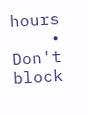hours
    • Don't block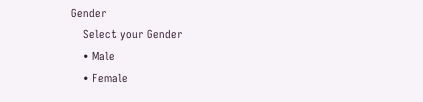Gender
    Select your Gender
    • Male
    • Female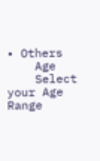• Others
    Age
    Select your Age Range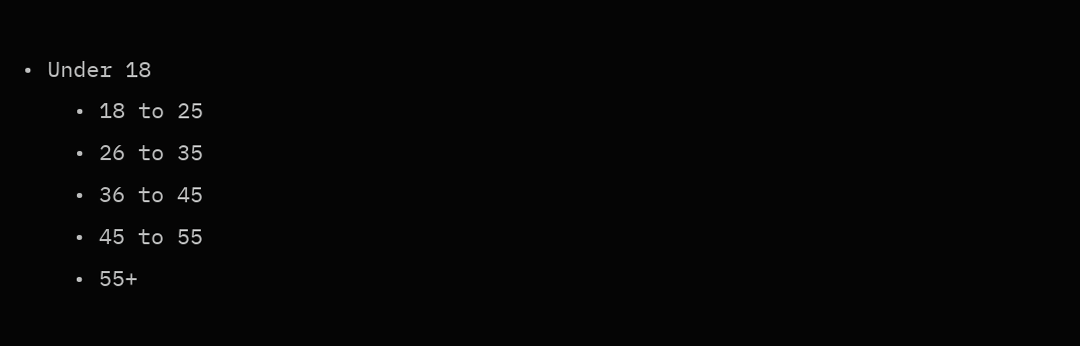• Under 18
    • 18 to 25
    • 26 to 35
    • 36 to 45
    • 45 to 55
    • 55+